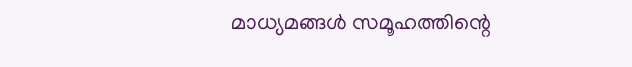മാധ്യമങ്ങൾ സമൂഹത്തിന്റെ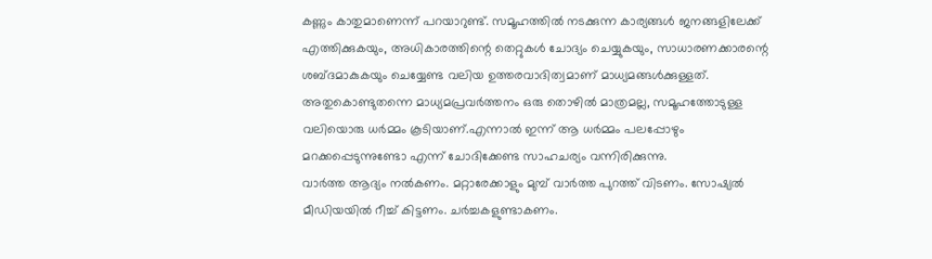കണ്ണും കാതുമാണെന്ന് പറയാറുണ്ട്. സമൂഹത്തിൽ നടക്കുന്ന കാര്യങ്ങൾ ജനങ്ങളിലേക്ക് എത്തിക്കുകയും, അധികാരത്തിന്റെ തെറ്റുകൾ ചോദ്യം ചെയ്യുകയും, സാധാരണക്കാരന്റെ ശബ്ദമാകുകയും ചെയ്യേണ്ട വലിയ ഉത്തരവാദിത്വമാണ് മാധ്യമങ്ങൾക്കുള്ളത്. അതുകൊണ്ടുതന്നെ മാധ്യമപ്രവർത്തനം ഒരു തൊഴിൽ മാത്രമല്ല, സമൂഹത്തോടുള്ള വലിയൊരു ധർമ്മം കൂടിയാണ്.എന്നാൽ ഇന്ന് ആ ധർമ്മം പലപ്പോഴും മറക്കപ്പെടുന്നുണ്ടോ എന്ന് ചോദിക്കേണ്ട സാഹചര്യം വന്നിരിക്കുന്നു.
വാർത്ത ആദ്യം നൽകണം. മറ്റാരേക്കാളും മുമ്പ് വാർത്ത പുറത്ത് വിടണം. സോഷ്യൽ മീഡിയയിൽ റീച്ച് കിട്ടണം. ചർച്ചകളുണ്ടാകണം.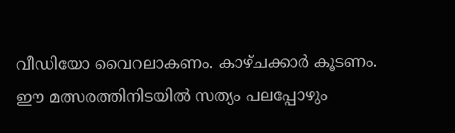വീഡിയോ വൈറലാകണം. കാഴ്ചക്കാർ കൂടണം. ഈ മത്സരത്തിനിടയിൽ സത്യം പലപ്പോഴും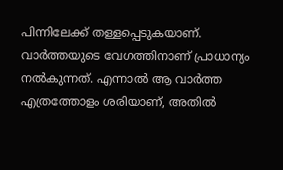പിന്നിലേക്ക് തള്ളപ്പെടുകയാണ്. വാർത്തയുടെ വേഗത്തിനാണ് പ്രാധാന്യം നൽകുന്നത്. എന്നാൽ ആ വാർത്ത എത്രത്തോളം ശരിയാണ്, അതിൽ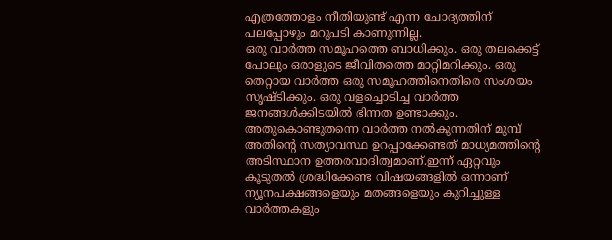എത്രത്തോളം നീതിയുണ്ട് എന്ന ചോദ്യത്തിന് പലപ്പോഴും മറുപടി കാണുന്നില്ല.
ഒരു വാർത്ത സമൂഹത്തെ ബാധിക്കും. ഒരു തലക്കെട്ട് പോലും ഒരാളുടെ ജീവിതത്തെ മാറ്റിമറിക്കും. ഒരു തെറ്റായ വാർത്ത ഒരു സമൂഹത്തിനെതിരെ സംശയം സൃഷ്ടിക്കും. ഒരു വളച്ചൊടിച്ച വാർത്ത ജനങ്ങൾക്കിടയിൽ ഭിന്നത ഉണ്ടാക്കും. അതുകൊണ്ടുതന്നെ വാർത്ത നൽകുന്നതിന് മുമ്പ് അതിന്റെ സത്യാവസ്ഥ ഉറപ്പാക്കേണ്ടത് മാധ്യമത്തിന്റെ അടിസ്ഥാന ഉത്തരവാദിത്വമാണ്.ഇന്ന് ഏറ്റവും കൂടുതൽ ശ്രദ്ധിക്കേണ്ട വിഷയങ്ങളിൽ ഒന്നാണ് ന്യൂനപക്ഷങ്ങളെയും മതങ്ങളെയും കുറിച്ചുള്ള വാർത്തകളും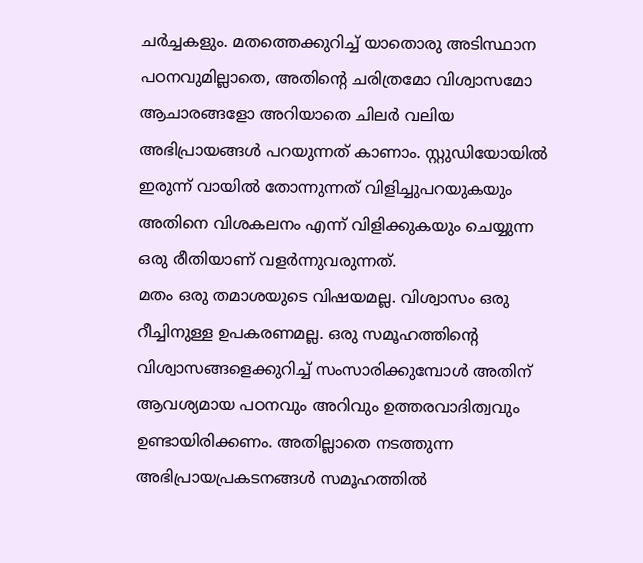ചർച്ചകളും. മതത്തെക്കുറിച്ച് യാതൊരു അടിസ്ഥാന പഠനവുമില്ലാതെ, അതിന്റെ ചരിത്രമോ വിശ്വാസമോ ആചാരങ്ങളോ അറിയാതെ ചിലർ വലിയ അഭിപ്രായങ്ങൾ പറയുന്നത് കാണാം. സ്റ്റുഡിയോയിൽ ഇരുന്ന് വായിൽ തോന്നുന്നത് വിളിച്ചുപറയുകയും അതിനെ വിശകലനം എന്ന് വിളിക്കുകയും ചെയ്യുന്ന ഒരു രീതിയാണ് വളർന്നുവരുന്നത്.
മതം ഒരു തമാശയുടെ വിഷയമല്ല. വിശ്വാസം ഒരു റീച്ചിനുള്ള ഉപകരണമല്ല. ഒരു സമൂഹത്തിന്റെ വിശ്വാസങ്ങളെക്കുറിച്ച് സംസാരിക്കുമ്പോൾ അതിന് ആവശ്യമായ പഠനവും അറിവും ഉത്തരവാദിത്വവും ഉണ്ടായിരിക്കണം. അതില്ലാതെ നടത്തുന്ന അഭിപ്രായപ്രകടനങ്ങൾ സമൂഹത്തിൽ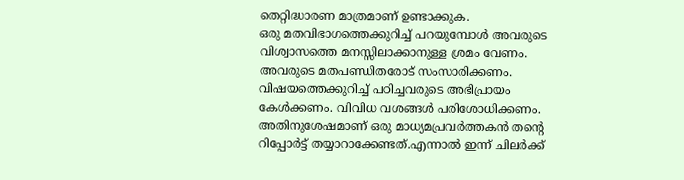തെറ്റിദ്ധാരണ മാത്രമാണ് ഉണ്ടാക്കുക.
ഒരു മതവിഭാഗത്തെക്കുറിച്ച് പറയുമ്പോൾ അവരുടെ വിശ്വാസത്തെ മനസ്സിലാക്കാനുള്ള ശ്രമം വേണം. അവരുടെ മതപണ്ഡിതരോട് സംസാരിക്കണം. വിഷയത്തെക്കുറിച്ച് പഠിച്ചവരുടെ അഭിപ്രായം കേൾക്കണം. വിവിധ വശങ്ങൾ പരിശോധിക്കണം. അതിനുശേഷമാണ് ഒരു മാധ്യമപ്രവർത്തകൻ തന്റെ റിപ്പോർട്ട് തയ്യാറാക്കേണ്ടത്.എന്നാൽ ഇന്ന് ചിലർക്ക്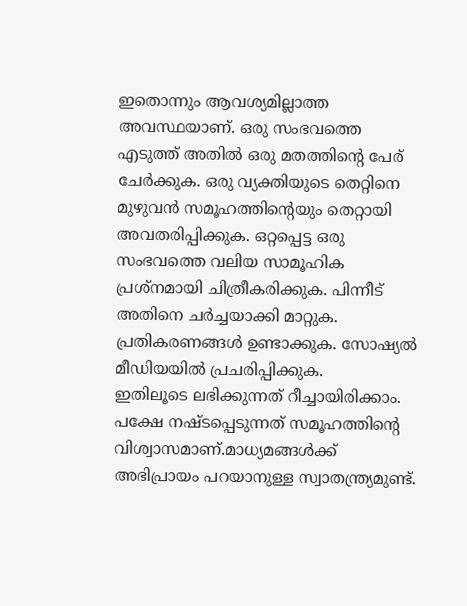ഇതൊന്നും ആവശ്യമില്ലാത്ത അവസ്ഥയാണ്. ഒരു സംഭവത്തെ എടുത്ത് അതിൽ ഒരു മതത്തിന്റെ പേര് ചേർക്കുക. ഒരു വ്യക്തിയുടെ തെറ്റിനെ മുഴുവൻ സമൂഹത്തിന്റെയും തെറ്റായി അവതരിപ്പിക്കുക. ഒറ്റപ്പെട്ട ഒരു സംഭവത്തെ വലിയ സാമൂഹിക പ്രശ്നമായി ചിത്രീകരിക്കുക. പിന്നീട് അതിനെ ചർച്ചയാക്കി മാറ്റുക. പ്രതികരണങ്ങൾ ഉണ്ടാക്കുക. സോഷ്യൽ മീഡിയയിൽ പ്രചരിപ്പിക്കുക.
ഇതിലൂടെ ലഭിക്കുന്നത് റീച്ചായിരിക്കാം. പക്ഷേ നഷ്ടപ്പെടുന്നത് സമൂഹത്തിന്റെ വിശ്വാസമാണ്.മാധ്യമങ്ങൾക്ക് അഭിപ്രായം പറയാനുള്ള സ്വാതന്ത്ര്യമുണ്ട്.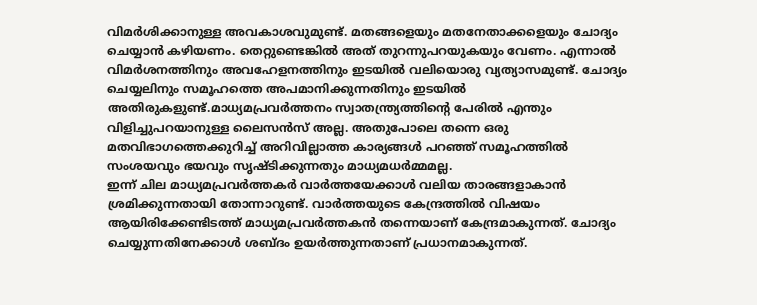വിമർശിക്കാനുള്ള അവകാശവുമുണ്ട്. മതങ്ങളെയും മതനേതാക്കളെയും ചോദ്യം ചെയ്യാൻ കഴിയണം. തെറ്റുണ്ടെങ്കിൽ അത് തുറന്നുപറയുകയും വേണം. എന്നാൽ വിമർശനത്തിനും അവഹേളനത്തിനും ഇടയിൽ വലിയൊരു വ്യത്യാസമുണ്ട്. ചോദ്യം ചെയ്യലിനും സമൂഹത്തെ അപമാനിക്കുന്നതിനും ഇടയിൽ അതിരുകളുണ്ട്.മാധ്യമപ്രവർത്തനം സ്വാതന്ത്ര്യത്തിന്റെ പേരിൽ എന്തും വിളിച്ചുപറയാനുള്ള ലൈസൻസ് അല്ല. അതുപോലെ തന്നെ ഒരു മതവിഭാഗത്തെക്കുറിച്ച് അറിവില്ലാത്ത കാര്യങ്ങൾ പറഞ്ഞ് സമൂഹത്തിൽ സംശയവും ഭയവും സൃഷ്ടിക്കുന്നതും മാധ്യമധർമ്മമല്ല.
ഇന്ന് ചില മാധ്യമപ്രവർത്തകർ വാർത്തയേക്കാൾ വലിയ താരങ്ങളാകാൻ ശ്രമിക്കുന്നതായി തോന്നാറുണ്ട്. വാർത്തയുടെ കേന്ദ്രത്തിൽ വിഷയം ആയിരിക്കേണ്ടിടത്ത് മാധ്യമപ്രവർത്തകൻ തന്നെയാണ് കേന്ദ്രമാകുന്നത്. ചോദ്യം ചെയ്യുന്നതിനേക്കാൾ ശബ്ദം ഉയർത്തുന്നതാണ് പ്രധാനമാകുന്നത്.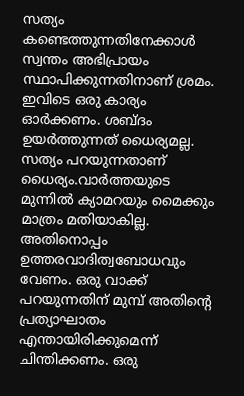സത്യം കണ്ടെത്തുന്നതിനേക്കാൾ സ്വന്തം അഭിപ്രായം സ്ഥാപിക്കുന്നതിനാണ് ശ്രമം.
ഇവിടെ ഒരു കാര്യം ഓർക്കണം. ശബ്ദം ഉയർത്തുന്നത് ധൈര്യമല്ല. സത്യം പറയുന്നതാണ് ധൈര്യം.വാർത്തയുടെ മുന്നിൽ ക്യാമറയും മൈക്കും മാത്രം മതിയാകില്ല. അതിനൊപ്പം ഉത്തരവാദിത്വബോധവും വേണം. ഒരു വാക്ക് പറയുന്നതിന് മുമ്പ് അതിന്റെ പ്രത്യാഘാതം എന്തായിരിക്കുമെന്ന് ചിന്തിക്കണം. ഒരു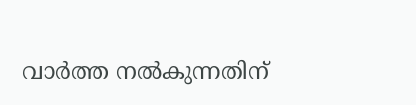വാർത്ത നൽകുന്നതിന്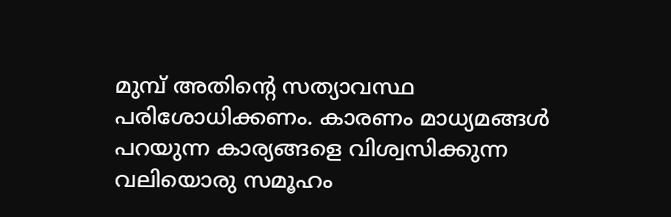മുമ്പ് അതിന്റെ സത്യാവസ്ഥ പരിശോധിക്കണം. കാരണം മാധ്യമങ്ങൾ പറയുന്ന കാര്യങ്ങളെ വിശ്വസിക്കുന്ന വലിയൊരു സമൂഹം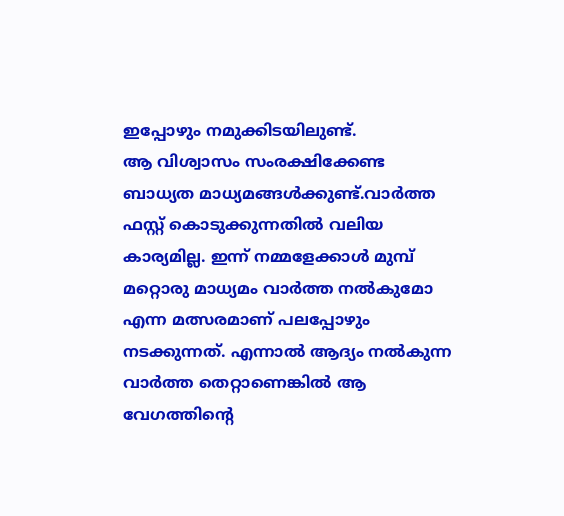ഇപ്പോഴും നമുക്കിടയിലുണ്ട്.
ആ വിശ്വാസം സംരക്ഷിക്കേണ്ട ബാധ്യത മാധ്യമങ്ങൾക്കുണ്ട്.വാർത്ത ഫസ്റ്റ് കൊടുക്കുന്നതിൽ വലിയ കാര്യമില്ല. ഇന്ന് നമ്മളേക്കാൾ മുമ്പ് മറ്റൊരു മാധ്യമം വാർത്ത നൽകുമോ എന്ന മത്സരമാണ് പലപ്പോഴും നടക്കുന്നത്. എന്നാൽ ആദ്യം നൽകുന്ന വാർത്ത തെറ്റാണെങ്കിൽ ആ വേഗത്തിന്റെ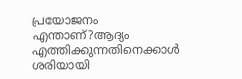പ്രയോജനം എന്താണ്?ആദ്യം എത്തിക്കുന്നതിനെക്കാൾ ശരിയായി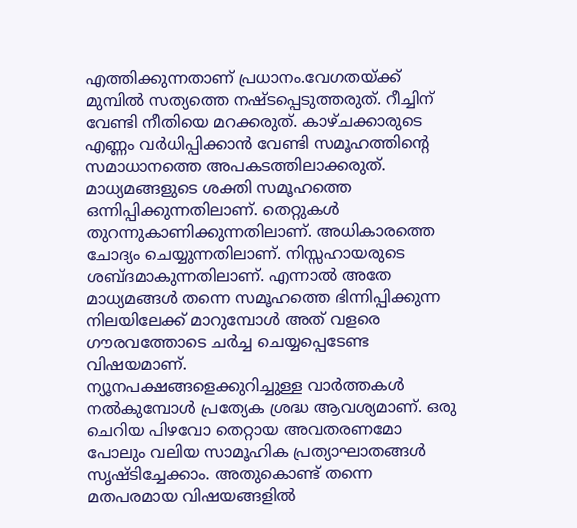എത്തിക്കുന്നതാണ് പ്രധാനം.വേഗതയ്ക്ക് മുമ്പിൽ സത്യത്തെ നഷ്ടപ്പെടുത്തരുത്. റീച്ചിന് വേണ്ടി നീതിയെ മറക്കരുത്. കാഴ്ചക്കാരുടെ എണ്ണം വർധിപ്പിക്കാൻ വേണ്ടി സമൂഹത്തിന്റെ സമാധാനത്തെ അപകടത്തിലാക്കരുത്.
മാധ്യമങ്ങളുടെ ശക്തി സമൂഹത്തെ ഒന്നിപ്പിക്കുന്നതിലാണ്. തെറ്റുകൾ തുറന്നുകാണിക്കുന്നതിലാണ്. അധികാരത്തെ ചോദ്യം ചെയ്യുന്നതിലാണ്. നിസ്സഹായരുടെ ശബ്ദമാകുന്നതിലാണ്. എന്നാൽ അതേ മാധ്യമങ്ങൾ തന്നെ സമൂഹത്തെ ഭിന്നിപ്പിക്കുന്ന നിലയിലേക്ക് മാറുമ്പോൾ അത് വളരെ ഗൗരവത്തോടെ ചർച്ച ചെയ്യപ്പെടേണ്ട വിഷയമാണ്.
ന്യൂനപക്ഷങ്ങളെക്കുറിച്ചുള്ള വാർത്തകൾ നൽകുമ്പോൾ പ്രത്യേക ശ്രദ്ധ ആവശ്യമാണ്. ഒരു ചെറിയ പിഴവോ തെറ്റായ അവതരണമോ പോലും വലിയ സാമൂഹിക പ്രത്യാഘാതങ്ങൾ സൃഷ്ടിച്ചേക്കാം. അതുകൊണ്ട് തന്നെ മതപരമായ വിഷയങ്ങളിൽ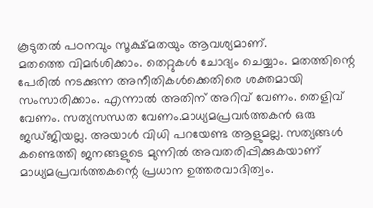കൂടുതൽ പഠനവും സൂക്ഷ്മതയും ആവശ്യമാണ്.
മതത്തെ വിമർശിക്കാം. തെറ്റുകൾ ചോദ്യം ചെയ്യാം. മതത്തിന്റെ പേരിൽ നടക്കുന്ന അനീതികൾക്കെതിരെ ശക്തമായി സംസാരിക്കാം. എന്നാൽ അതിന് അറിവ് വേണം. തെളിവ് വേണം. സത്യസന്ധത വേണം.മാധ്യമപ്രവർത്തകൻ ഒരു ജഡ്ജിയല്ല. അയാൾ വിധി പറയേണ്ട ആളുമല്ല. സത്യങ്ങൾ കണ്ടെത്തി ജനങ്ങളുടെ മുന്നിൽ അവതരിപ്പിക്കുകയാണ് മാധ്യമപ്രവർത്തകന്റെ പ്രധാന ഉത്തരവാദിത്വം.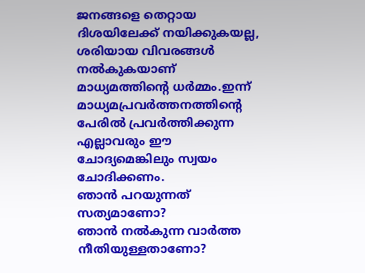ജനങ്ങളെ തെറ്റായ ദിശയിലേക്ക് നയിക്കുകയല്ല, ശരിയായ വിവരങ്ങൾ നൽകുകയാണ് മാധ്യമത്തിന്റെ ധർമ്മം.ഇന്ന് മാധ്യമപ്രവർത്തനത്തിന്റെ പേരിൽ പ്രവർത്തിക്കുന്ന എല്ലാവരും ഈ ചോദ്യമെങ്കിലും സ്വയം ചോദിക്കണം.
ഞാൻ പറയുന്നത് സത്യമാണോ?
ഞാൻ നൽകുന്ന വാർത്ത നീതിയുള്ളതാണോ?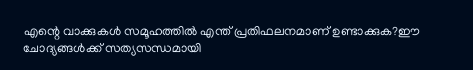എന്റെ വാക്കുകൾ സമൂഹത്തിൽ എന്ത് പ്രതിഫലനമാണ് ഉണ്ടാക്കുക?ഈ ചോദ്യങ്ങൾക്ക് സത്യസന്ധമായി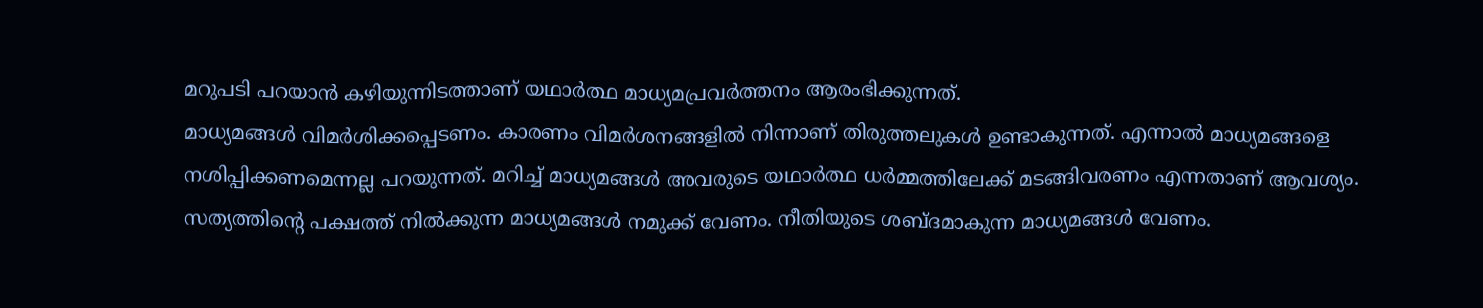മറുപടി പറയാൻ കഴിയുന്നിടത്താണ് യഥാർത്ഥ മാധ്യമപ്രവർത്തനം ആരംഭിക്കുന്നത്.
മാധ്യമങ്ങൾ വിമർശിക്കപ്പെടണം. കാരണം വിമർശനങ്ങളിൽ നിന്നാണ് തിരുത്തലുകൾ ഉണ്ടാകുന്നത്. എന്നാൽ മാധ്യമങ്ങളെ നശിപ്പിക്കണമെന്നല്ല പറയുന്നത്. മറിച്ച് മാധ്യമങ്ങൾ അവരുടെ യഥാർത്ഥ ധർമ്മത്തിലേക്ക് മടങ്ങിവരണം എന്നതാണ് ആവശ്യം.
സത്യത്തിന്റെ പക്ഷത്ത് നിൽക്കുന്ന മാധ്യമങ്ങൾ നമുക്ക് വേണം. നീതിയുടെ ശബ്ദമാകുന്ന മാധ്യമങ്ങൾ വേണം.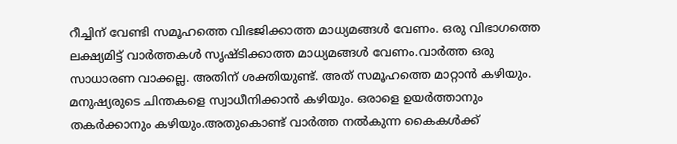റീച്ചിന് വേണ്ടി സമൂഹത്തെ വിഭജിക്കാത്ത മാധ്യമങ്ങൾ വേണം. ഒരു വിഭാഗത്തെ ലക്ഷ്യമിട്ട് വാർത്തകൾ സൃഷ്ടിക്കാത്ത മാധ്യമങ്ങൾ വേണം.വാർത്ത ഒരു സാധാരണ വാക്കല്ല. അതിന് ശക്തിയുണ്ട്. അത് സമൂഹത്തെ മാറ്റാൻ കഴിയും. മനുഷ്യരുടെ ചിന്തകളെ സ്വാധീനിക്കാൻ കഴിയും. ഒരാളെ ഉയർത്താനും തകർക്കാനും കഴിയും.അതുകൊണ്ട് വാർത്ത നൽകുന്ന കൈകൾക്ക്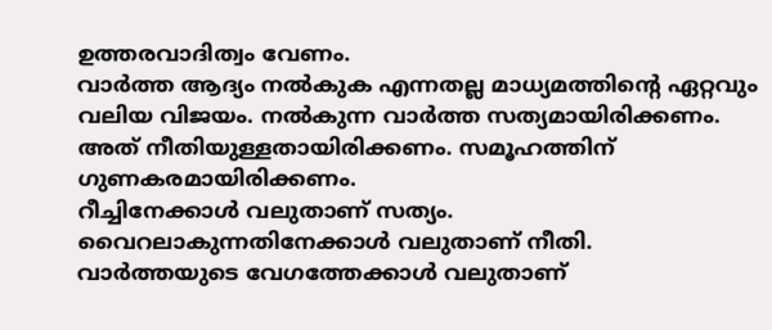ഉത്തരവാദിത്വം വേണം.
വാർത്ത ആദ്യം നൽകുക എന്നതല്ല മാധ്യമത്തിന്റെ ഏറ്റവും വലിയ വിജയം. നൽകുന്ന വാർത്ത സത്യമായിരിക്കണം. അത് നീതിയുള്ളതായിരിക്കണം. സമൂഹത്തിന് ഗുണകരമായിരിക്കണം.
റീച്ചിനേക്കാൾ വലുതാണ് സത്യം.
വൈറലാകുന്നതിനേക്കാൾ വലുതാണ് നീതി.
വാർത്തയുടെ വേഗത്തേക്കാൾ വലുതാണ്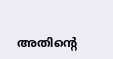അതിന്റെ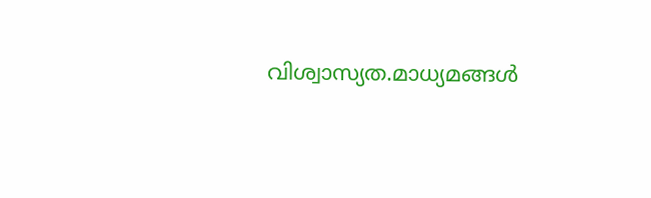വിശ്വാസ്യത.മാധ്യമങ്ങൾ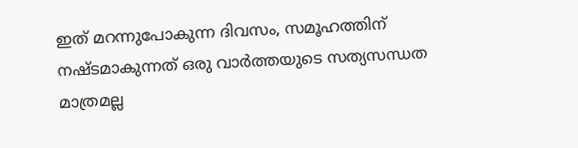ഇത് മറന്നുപോകുന്ന ദിവസം, സമൂഹത്തിന് നഷ്ടമാകുന്നത് ഒരു വാർത്തയുടെ സത്യസന്ധത മാത്രമല്ല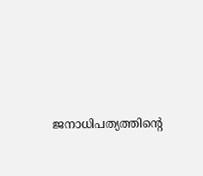ജനാധിപത്യത്തിന്റെ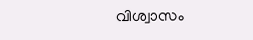വിശ്വാസം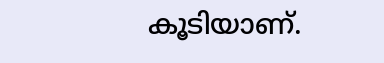കൂടിയാണ്.